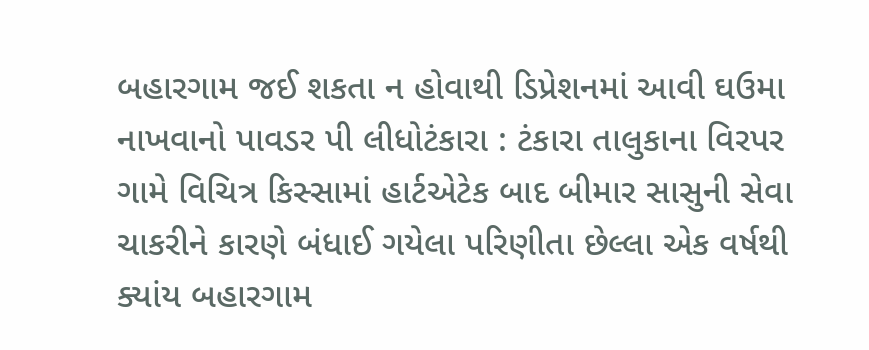બહારગામ જઈ શકતા ન હોવાથી ડિપ્રેશનમાં આવી ઘઉમા નાખવાનો પાવડર પી લીધોટંકારા : ટંકારા તાલુકાના વિરપર ગામે વિચિત્ર કિસ્સામાં હાર્ટએટેક બાદ બીમાર સાસુની સેવા ચાકરીને કારણે બંધાઈ ગયેલા પરિણીતા છેલ્લા એક વર્ષથી ક્યાંય બહારગામ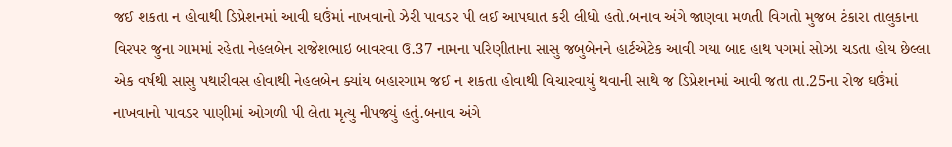જઈ શકતા ન હોવાથી ડિપ્રેશનમાં આવી ઘઉંમાં નાખવાનો ઝેરી પાવડર પી લઈ આપઘાત કરી લીધો હતો.બનાવ અંગે જાણવા મળતી વિગતો મુજબ ટંકારા તાલુકાના વિરપર જુના ગામમાં રહેતા નેહલબેન રાજેશભાઇ બાવરવા ઉ.37 નામના પરિણીતાના સાસુ જબુબેનને હાર્ટએટેક આવી ગયા બાદ હાથ પગમાં સોઝા ચડતા હોય છેલ્લા એક વર્ષથી સાસુ પથારીવસ હોવાથી નેહલબેન ક્યાંય બહારગામ જઈ ન શકતા હોવાથી વિચારવાયું થવાની સાથે જ ડિપ્રેશનમાં આવી જતા તા.25ના રોજ ઘઉંમાં નાખવાનો પાવડર પાણીમાં ઓગળી પી લેતા મૃત્યુ નીપજ્યું હતું.બનાવ અંગે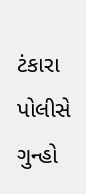ટંકારા પોલીસે ગુન્હો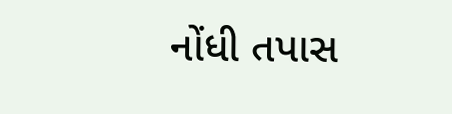નોંધી તપાસ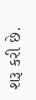શરૂ કરી છે.